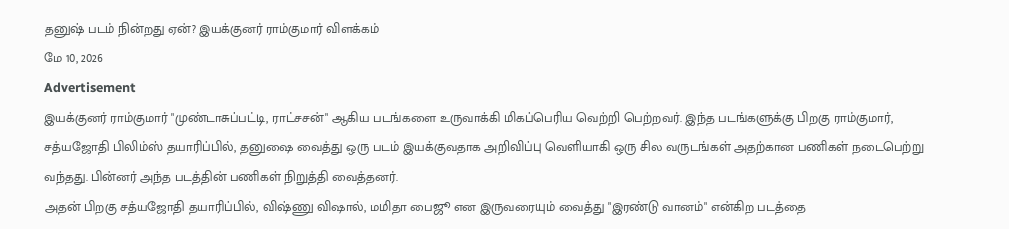தனுஷ் படம் நின்றது ஏன்? இயக்குனர் ராம்குமார் விளக்கம்
மே 10, 2026
Advertisement
இயக்குனர் ராம்குமார் "முண்டாசுப்பட்டி, ராட்சசன்" ஆகிய படங்களை உருவாக்கி மிகப்பெரிய வெற்றி பெற்றவர். இந்த படங்களுக்கு பிறகு ராம்குமார், சத்யஜோதி பிலிம்ஸ் தயாரிப்பில், தனுஷை வைத்து ஒரு படம் இயக்குவதாக அறிவிப்பு வெளியாகி ஒரு சில வருடங்கள் அதற்கான பணிகள் நடைபெற்று வந்தது. பின்னர் அந்த படத்தின் பணிகள் நிறுத்தி வைத்தனர்.
அதன் பிறகு சத்யஜோதி தயாரிப்பில், விஷ்ணு விஷால், மமிதா பைஜூ என இருவரையும் வைத்து "இரண்டு வானம்" என்கிற படத்தை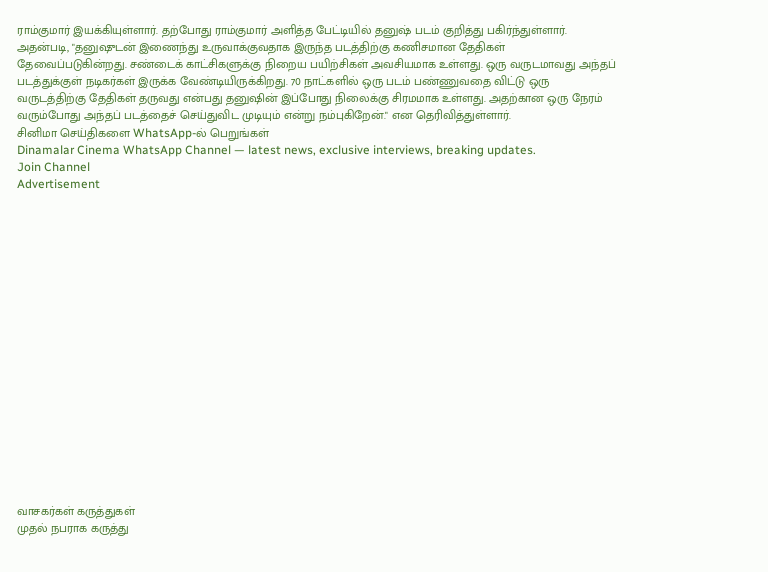ராம்குமார் இயக்கியுள்ளார். தற்போது ராம்குமார் அளித்த பேட்டியில் தனுஷ் படம் குறித்து பகிர்ந்துள்ளார்.
அதன்படி, "தனுஷுடன் இணைந்து உருவாக்குவதாக இருந்த படத்திற்கு கணிசமான தேதிகள் தேவைப்படுகின்றது. சண்டைக் காட்சிகளுக்கு நிறைய பயிற்சிகள் அவசியமாக உள்ளது. ஒரு வருடமாவது அந்தப் படத்துக்குள் நடிகர்கள் இருக்க வேண்டியிருக்கிறது. 70 நாட்களில் ஒரு படம் பண்ணுவதை விட்டு ஒரு வருடத்திற்கு தேதிகள் தருவது என்பது தனுஷின் இப்போது நிலைக்கு சிரமமாக உள்ளது. அதற்கான ஒரு நேரம் வரும்போது அந்தப் படத்தைச் செய்துவிட முடியும் என்று நம்புகிறேன்." என தெரிவித்துள்ளார்.
சினிமா செய்திகளை WhatsApp-ல் பெறுங்கள்
Dinamalar Cinema WhatsApp Channel — latest news, exclusive interviews, breaking updates.
Join Channel
Advertisement


















வாசகர்கள் கருத்துகள்
முதல் நபராக கருத்து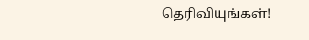தெரிவியுங்கள்!